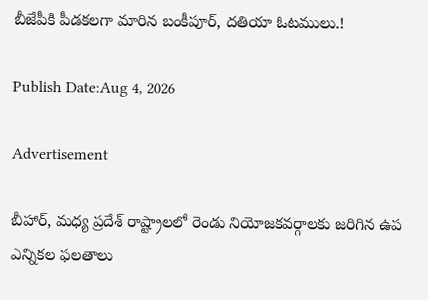బీజేపీకి పీడకలగా మారిన బంకీపూర్, దతియా ఓటములు.!

Publish Date:Aug 4, 2026

Advertisement

బీహార్, మధ్య ప్రదేశ్ రాష్ట్రాలలో రెండు నియోజకవర్గాలకు జరిగిన ఉప ఎన్నికల ఫలతాలు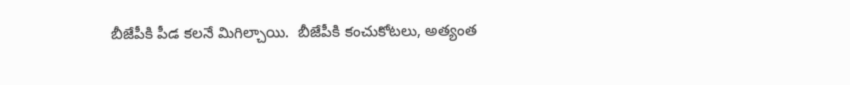బీజేపీకి పీడ కలనే మిగిల్చాయి.  బీజేపీకి కంచుకోటలు, అత్యంత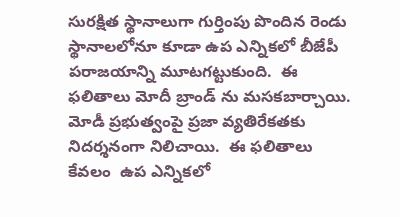సురక్షిత స్థానాలుగా గుర్తింపు పొందిన రెండు స్థానాలలోనూ కూడా ఉప ఎన్నికలో బీజేపీ పరాజయాన్ని మూటగట్టుకుంది.  ఈ ఫలితాలు మోదీ బ్రాండ్ ను మసకబార్చాయి.  మోడీ ప్రభుత్వంపై ప్రజా వ్యతిరేకతకు నిదర్శనంగా నిలిచాయి.  ఈ ఫలితాలు కేవలం  ఉప ఎన్నికలో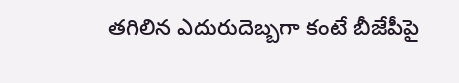తగిలిన ఎదురుదెబ్బగా కంటే బీజేపీపై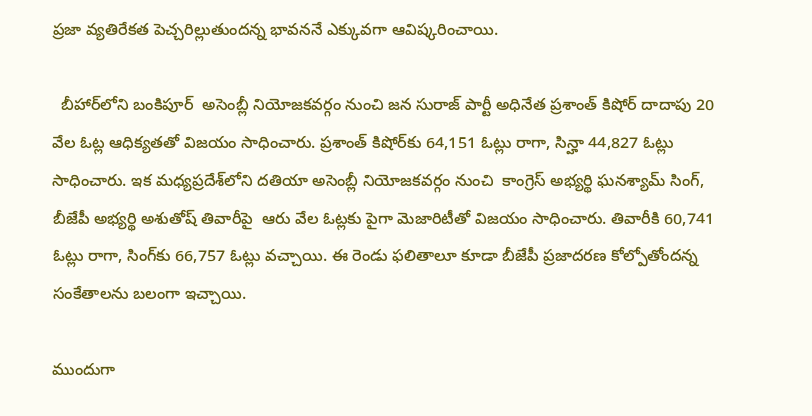ప్రజా వ్యతిరేకత పెచ్చరిల్లుతుందన్న భావననే ఎక్కువగా ఆవిష్కరించాయి.

  బీహార్‌లోని బంకిపూర్  అసెంబ్లీ నియోజకవర్గం నుంచి జన సురాజ్ పార్టీ అధినేత ప్రశాంత్ కిషోర్ దాదాపు 20 వేల ఓట్ల ఆధిక్యతతో విజయం సాధించారు. ప్రశాంత్ కిషోర్‌కు 64,151 ఓట్లు రాగా, సిన్హా 44,827 ఓట్లు సాధించారు. ఇక మధ్యప్రదేశ్‌లోని దతియా అసెంబ్లీ నియోజకవర్గం నుంచి  కాంగ్రెస్ అభ్యర్థి ఘనశ్యామ్ సింగ్, బీజేపీ అభ్యర్థి అశుతోష్ తివారీపై  ఆరు వేల ఓట్లకు పైగా మెజారిటీతో విజయం సాధించారు. తివారీకి 60,741 ఓట్లు రాగా, సింగ్‌కు 66,757 ఓట్లు వచ్చాయి. ఈ రెండు ఫలితాలూ కూడా బీజేపీ ప్రజాదరణ కోల్పోతోందన్న సంకేతాలను బలంగా ఇచ్చాయి.

ముందుగా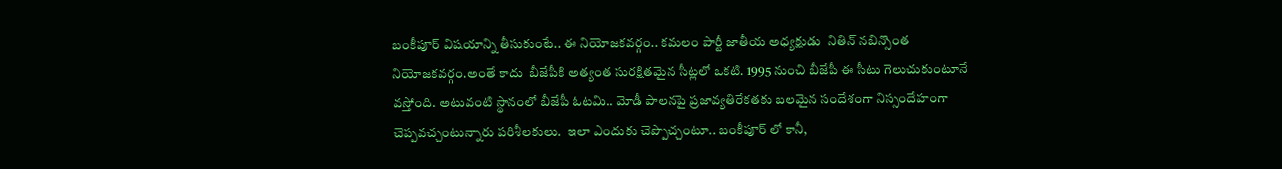బంకీపూర్ విషయాన్ని తీసుకుంటే.. ఈ నియోజకవర్గం.. కమలం పార్టీ జాతీయ అధ్యక్షుడు  నితిన్ నబిన్సొంత నియోజకవర్గం.అంతే కాదు  బీజేపీకి అత్యంత సురక్షితమైన సీట్లలో ఒకటి. 1995 నుంచి బీజేపీ ఈ సీటు గెలుచుకుంటూనే వస్తోంది. అటువంటి స్థానంలో బీజేపీ ఓటమి.. మోడీ పాలనపై ప్రజావ్యతిరేకతకు బలమైన సందేశంగా నిస్సందేహంగా చెప్పవచ్చంటున్నారు పరిశీలకులు.  ఇలా ఎందుకు చెప్పొచ్చంటూ.. బంకీపూర్ లో కానీ,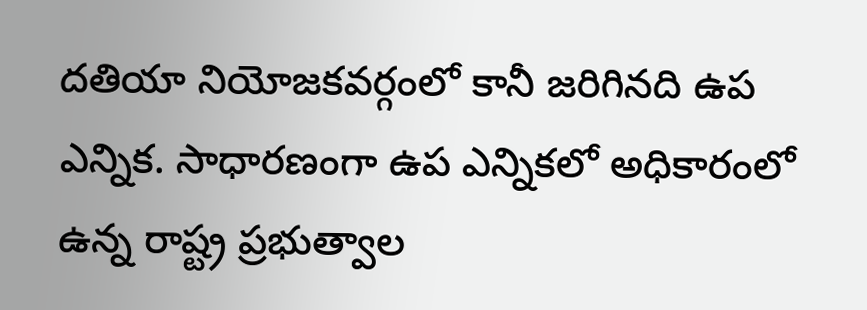దతియా నియోజకవర్గంలో కానీ జరిగినది ఉప ఎన్నిక. సాధారణంగా ఉప ఎన్నికలో అధికారంలో ఉన్న రాష్ట్ర ప్రభుత్వాల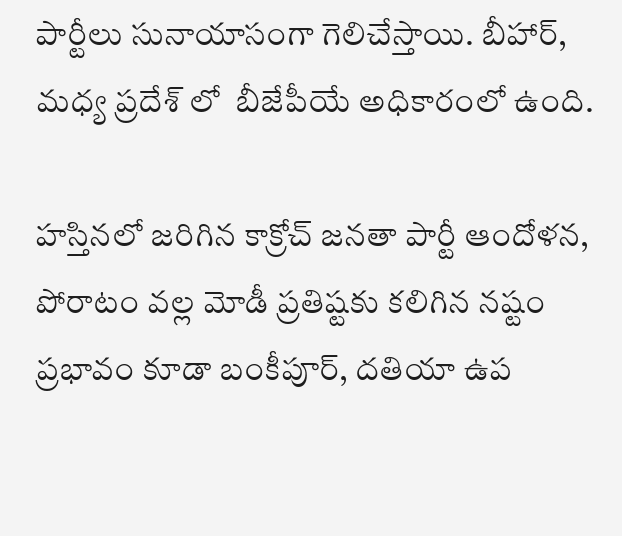పార్టీలు సునాయాసంగా గెలిచేస్తాయి. బీహార్, మధ్య ప్రదేశ్ లో  బీజేపీయే అధికారంలో ఉంది.

హస్తినలో జరిగిన కాక్రోచ్ జనతా పార్టీ ఆందోళన, పోరాటం వల్ల మోడీ ప్రతిష్టకు కలిగిన నష్టం ప్రభావం కూడా బంకీపూర్, దతియా ఉప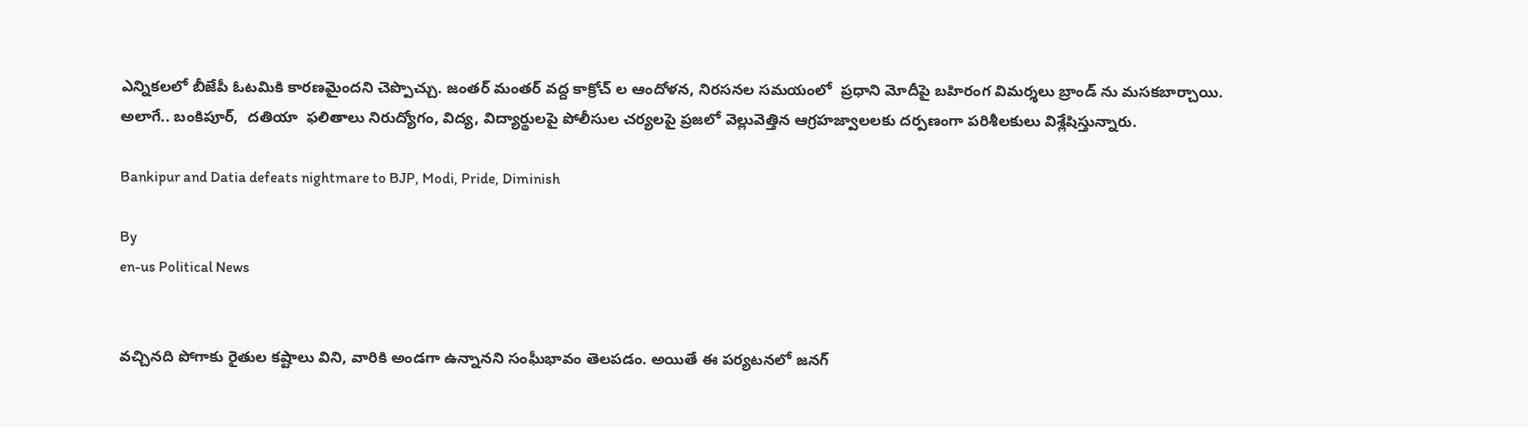ఎన్నికలలో బీజేపీ ఓటమికి కారణమైందని చెప్పొచ్చు. జంతర్ మంతర్ వద్ద కాక్రోచ్ ల ఆందోళన, నిరసనల సమయంలో  ప్రధాని మోదీపై బహిరంగ విమర్శలు బ్రాండ్ ను మసకబార్చాయి.   అలాగే.. బంకిపూర్,  దతియా  ఫలితాలు నిరుద్యోగం, విద్య, విద్యార్థులపై పోలీసుల చర్యలపై ప్రజలో వెల్లువెత్తిన ఆగ్రహజ్వాలలకు దర్పణంగా పరిశీలకులు విశ్లేషిస్తున్నారు.

Bankipur and Datia defeats nightmare to BJP, Modi, Pride, Diminish

By
en-us Political News


వచ్చినది పోగాకు రైతుల కష్టాలు విని, వారికి అండగా ఉన్నానని సంఘీభావం తెలపడం. అయితే ఈ పర్యటనలో జనగ్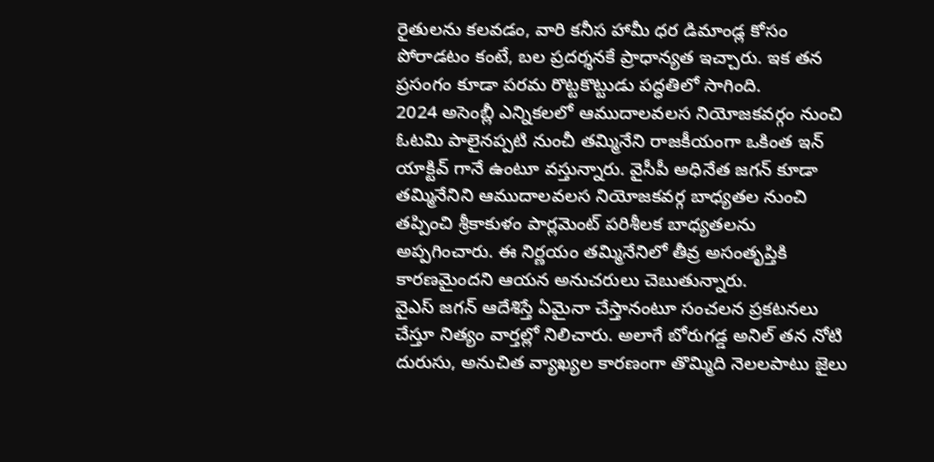రైతులను కలవడం, వారి కనీస హామీ ధర డిమాండ్ల కోసం పోరాడటం కంటే, బల ప్రదర్శనకే ప్రాధాన్యత ఇచ్చారు. ఇక తన ప్రసంగం కూడా పరమ రొట్టకొట్టుడు పద్ధతిలో సాగింది.
2024 అసెంబ్లీ ఎన్నికలలో ఆముదాలవలస నియోజకవర్గం నుంచి ఓటమి పాలైనప్పటి నుంచీ తమ్మినేని రాజకీయంగా ఒకింత ఇన్ యాక్టివ్ గానే ఉంటూ వస్తున్నారు. వైసీపీ అధినేత జగన్ కూడా తమ్మినేనిని ఆముదాలవలస నియోజకవర్గ బాధ్యతల నుంచి తప్పించి శ్రీకాకుళం పార్లమెంట్ పరిశీలక బాధ్యతలను అప్పగించారు. ఈ నిర్ణయం తమ్మినేనిలో తీవ్ర అసంతృప్తికి కారణమైందని ఆయన అనుచరులు చెబుతున్నారు.
వైఎస్ జగన్ ఆదేశిస్తే ఏమైనా చేస్తానంటూ సంచలన ప్రకటనలు చేస్తూ నిత్యం వార్తల్లో నిలిచారు. అలాగే బోరుగడ్డ అనిల్ తన నోటి దురుసు, అనుచిత వ్యాఖ్యల కారణంగా తొమ్మిది నెలలపాటు జైలు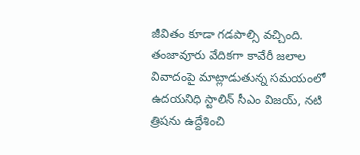జీవితం కూడా గడపాల్సి వచ్చింది.
తంజావూరు వేదికగా కావేరీ జలాల వివాదంపై మాట్లాడుతున్న సమయంలో ఉదయనిధి స్టాలిన్ సీఎం విజయ్, నటి త్రిషను ఉద్దేశించి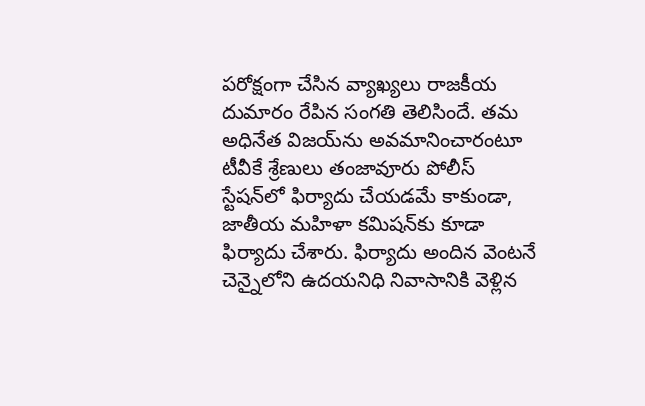పరోక్షంగా చేసిన వ్యాఖ్యలు రాజకీయ దుమారం రేపిన సంగతి తెలిసిందే. తమ అధినేత విజయ్‌ను అవమానించారంటూ టీవీకే శ్రేణులు తంజావూరు పోలీస్ స్టేషన్‌లో ఫిర్యాదు చేయడమే కాకుండా, జాతీయ మహిళా కమిషన్‌కు కూడా ఫిర్యాదు చేశారు. ఫిర్యాదు అందిన వెంటనే చెన్నైలోని ఉదయనిధి నివాసానికి వెళ్లిన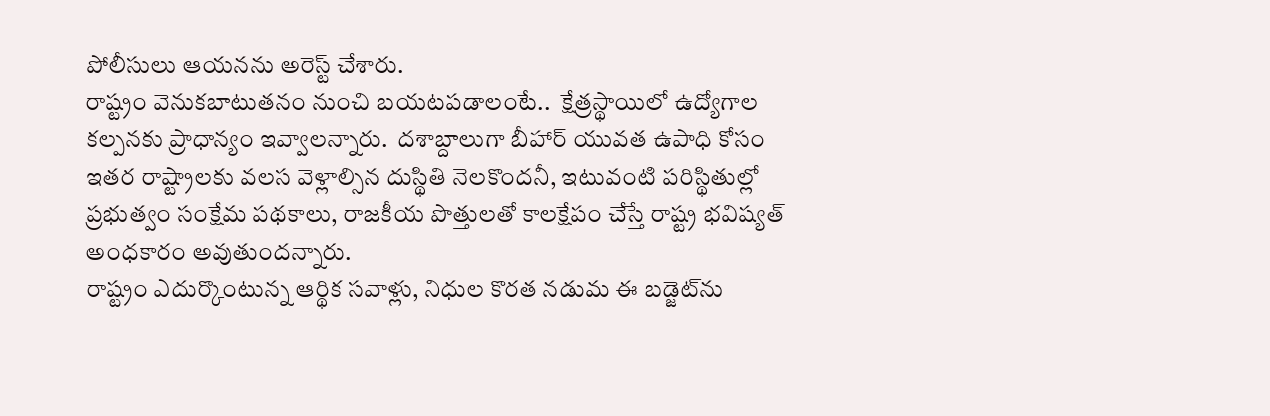పోలీసులు ఆయనను అరెస్ట్ చేశారు.
రాష్ట్రం వెనుకబాటుతనం నుంచి బయటపడాలంటే..  క్షేత్రస్థాయిలో ఉద్యోగాల కల్పనకు ప్రాధాన్యం ఇవ్వాలన్నారు.  దశాబ్దాలుగా బీహార్ యువత ఉపాధి కోసం ఇతర రాష్ట్రాలకు వలస వెళ్లాల్సిన దుస్థితి నెలకొందనీ, ఇటువంటి పరిస్థితుల్లో ప్రభుత్వం సంక్షేమ పథకాలు, రాజకీయ పొత్తులతో కాలక్షేపం చేస్తే రాష్ట్ర భవిష్యత్ అంధకారం అవుతుందన్నారు.
రాష్ట్రం ఎదుర్కొంటున్న ఆర్థిక సవాళ్లు, నిధుల కొరత నడుమ ఈ బడ్జెట్‌ను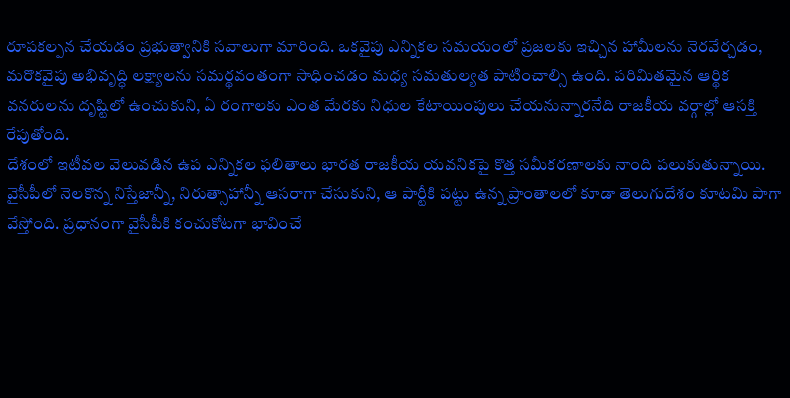రూపకల్పన చేయడం ప్రభుత్వానికి సవాలుగా మారింది. ఒకవైపు ఎన్నికల సమయంలో ప్రజలకు ఇచ్చిన హామీలను నెరవేర్చడం, మరొకవైపు అభివృద్ధి లక్ష్యాలను సమర్థవంతంగా సాధించడం మధ్య సమతుల్యత పాటించాల్సి ఉంది. పరిమితమైన ఆర్థిక వనరులను దృష్టిలో ఉంచుకుని, ఏ రంగాలకు ఎంత మేరకు నిధుల కేటాయింపులు చేయనున్నారనేది రాజకీయ వర్గాల్లో ఆసక్తి రేపుతోంది.
దేశంలో ఇటీవల వెలువడిన ఉప ఎన్నికల ఫలితాలు భారత రాజకీయ యవనికపై కొత్త సమీకరణాలకు నాంది పలుకుతున్నాయి.
వైసీపీలో నెలకొన్న నిస్తేజాన్నీ, నిరుత్సాహాన్నీ ఆసరాగా చేసుకుని, ఆ పార్టీకి పట్టు ఉన్న ప్రాంతాలలో కూడా తెలుగుదేశం కూటమి పాగా వేస్తోంది. ప్రధానంగా వైసీపీకి కంచుకోటగా భావించే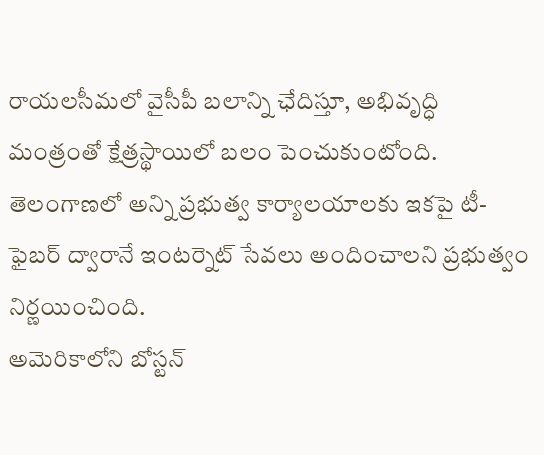రాయలసీమలో వైసీపీ బలాన్ని ఛేదిస్తూ, అభివృద్ధి మంత్రంతో క్షేత్రస్థాయిలో బలం పెంచుకుంటోంది.
తెలంగాణలో అన్ని ప్రభుత్వ కార్యాలయాలకు ఇకపై టీ-ఫైబర్‌ ద్వారానే ఇంటర్నెట్‌ సేవలు అందించాలని ప్రభుత్వం నిర్ణయించింది.
అమెరికాలోని బోస్టన్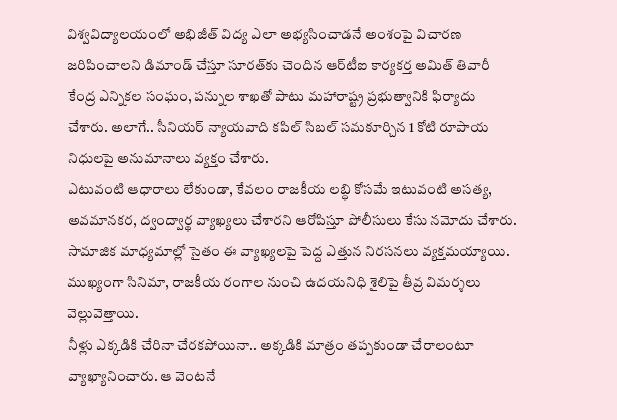విశ్వవిద్యాలయంలో అభిజీత్ విద్య ఎలా అభ్యసించాడనే అంశంపై విచారణ జరిపించాలని డిమాండ్ చేస్తూ సూరత్‌కు చెందిన ఆర్‌టీఐ కార్యకర్త అమిత్ తివారీ కేంద్ర ఎన్నికల సంఘం, పన్నుల శాఖతో పాటు మహారాష్ట్ర ప్రభుత్వానికి ఫిర్యాదు చేశారు. అలాగే.. సీనియర్ న్యాయవాది కపిల్ సిబల్ సమకూర్చిన 1 కోటి రూపాయ నిధులపై అనుమానాలు వ్యక్తం చేశారు.
ఎటువంటి ఆధారాలు లేకుండా, కేవలం రాజకీయ లబ్ధి కోసమే ఇటువంటి అసత్య, అవమానకర, ద్వంద్వార్థ వ్యాఖ్యలు చేశారని ఆరోపిస్తూ పోలీసులు కేసు నమోదు చేశారు. సామాజిక మాధ్యమాల్లో సైతం ఈ వ్యాఖ్యలపై పెద్ద ఎత్తున నిరసనలు వ్యక్తమయ్యాయి. ముఖ్యంగా సినిమా, రాజకీయ రంగాల నుంచి ఉదయనిధి శైలిపై తీవ్ర విమర్శలు వెల్లువెత్తాయి.
నీళ్లు ఎక్కడికి చేరినా చేరకపోయినా.. అక్కడికి మాత్రం తప్పకుండా చేరాలంటూ వ్యాఖ్యానించారు. ఆ వెంటనే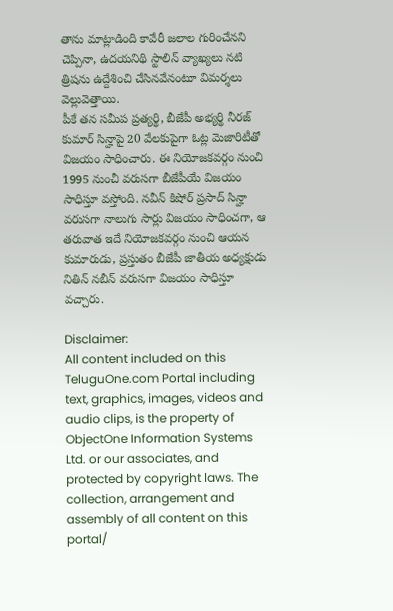తాను మాట్లాడింది కావేరీ జలాల గురించేనని చెప్పినా, ఉదయనిథి స్టాలిన్ వ్యాఖ్యలు నటి త్రిషను ఉద్దేశించి చేసినవేనంటూ విమర్శలు వెల్లువెత్తాయి.
పీకే తన సమీప ప్రత్యర్థి, బీజేపీ అభ్యర్థి నీరజ్ కుమార్ సిన్హాపై 20 వేలకుపైగా ఓట్ల మెజారిటీతో విజయం సాధించారు. ఈ నియోజకవర్గం నుంచి 1995 నుంచీ వరుసగా బీజేపీయే విజయం సాధిస్తూ వస్తోంది. నవీన్ కిషోర్ ప్రసాద్ సిన్హా వరుసగా నాలుగు సార్లు విజయం సాధించగా, ఆ తరువాత ఇదే నియోజకవర్గం నుంచి ఆయన కుమారుడు, ప్రస్తుతం బీజేపీ జాతీయ అధ్యక్షుడు నితిన్ నబీన్ వరుసగా విజయం సాధిస్తూ వచ్చారు.

Disclaimer:
All content included on this TeluguOne.com Portal including text, graphics, images, videos and audio clips, is the property of ObjectOne Information Systems Ltd. or our associates, and protected by copyright laws. The collection, arrangement and assembly of all content on this portal/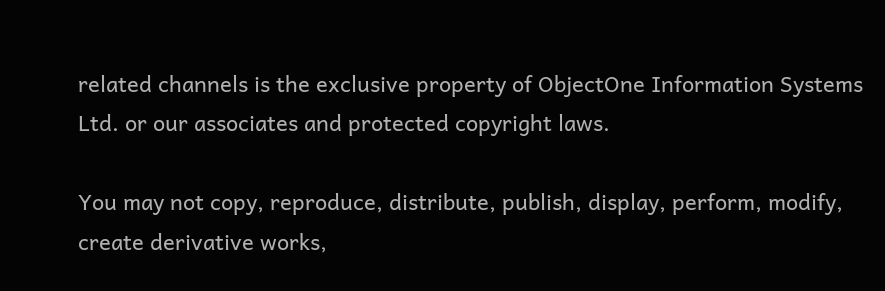related channels is the exclusive property of ObjectOne Information Systems Ltd. or our associates and protected copyright laws.

You may not copy, reproduce, distribute, publish, display, perform, modify, create derivative works,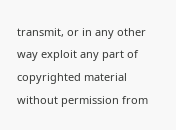transmit, or in any other way exploit any part of copyrighted material without permission from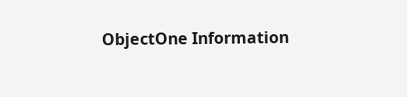ObjectOne Information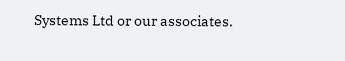Systems Ltd or our associates.